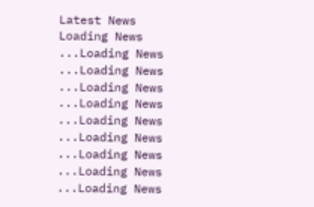Latest News
Loading News ...Loading News ...Loading News ...Loading News ...Loading News ...Loading News ...Loading News ...Loading News ...Loading News ...Loading News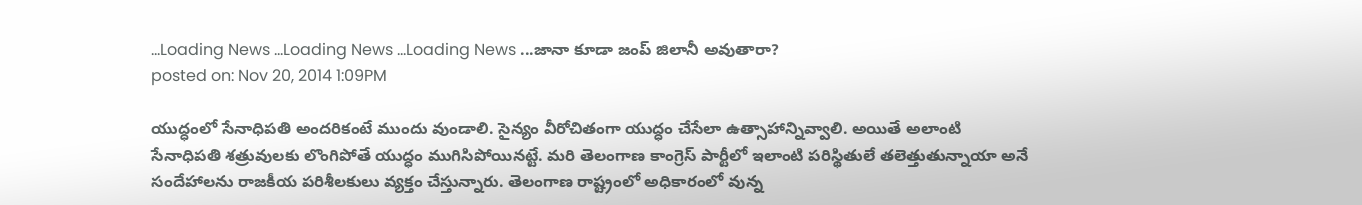...Loading News ...Loading News ...Loading News ...జానా కూడా జంప్ జిలానీ అవుతారా?
posted on: Nov 20, 2014 1:09PM

యుద్ధంలో సేనాధిపతి అందరికంటే ముందు వుండాలి. సైన్యం వీరోచితంగా యుద్ధం చేసేలా ఉత్సాహాన్నివ్వాలి. అయితే అలాంటి సేనాధిపతి శత్రువులకు లొంగిపోతే యుద్ధం ముగిసిపోయినట్టే. మరి తెలంగాణ కాంగ్రెస్ పార్టీలో ఇలాంటి పరిస్థితులే తలెత్తుతున్నాయా అనే సందేహాలను రాజకీయ పరిశీలకులు వ్యక్తం చేస్తున్నారు. తెలంగాణ రాష్ట్రంలో అధికారంలో వున్న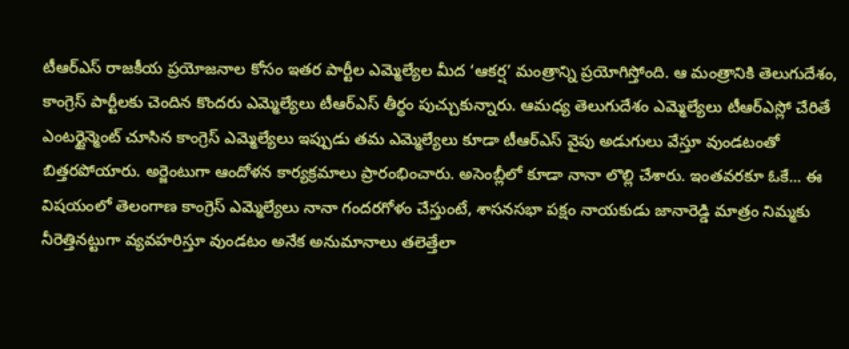టీఆర్ఎస్ రాజకీయ ప్రయోజనాల కోసం ఇతర పార్టీల ఎమ్మెల్యేల మీద ‘ఆకర్ష’ మంత్రాన్ని ప్రయోగిస్తోంది. ఆ మంత్రానికి తెలుగుదేశం, కాంగ్రెస్ పార్టీలకు చెందిన కొందరు ఎమ్మెల్యేలు టీఆర్ఎస్ తీర్థం పుచ్చుకున్నారు. ఆమధ్య తెలుగుదేశం ఎమ్మెల్యేలు టీఆర్ఎస్లో చేరితే ఎంటర్టైన్మెంట్ చూసిన కాంగ్రెస్ ఎమ్మెల్యేలు ఇప్పుడు తమ ఎమ్మెల్యేలు కూడా టీఆర్ఎస్ వైపు అడుగులు వేస్తూ వుండటంతో బిత్తరపోయారు. అర్జెంటుగా ఆందోళన కార్యక్రమాలు ప్రారంభించారు. అసెంబ్లీలో కూడా నానా లొల్లి చేశారు. ఇంతవరకూ ఓకే... ఈ విషయంలో తెలంగాణ కాంగ్రెస్ ఎమ్మెల్యేలు నానా గందరగోళం చేస్తుంటే, శాసనసభా పక్షం నాయకుడు జానారెడ్డి మాత్రం నిమ్మకు నీరెత్తినట్టుగా వ్యవహరిస్తూ వుండటం అనేక అనుమానాలు తలెత్తేలా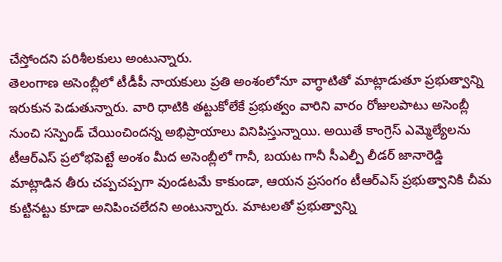చేస్తోందని పరిశీలకులు అంటున్నారు.
తెలంగాణ అసెంబ్లీలో టీడీపీ నాయకులు ప్రతి అంశంలోనూ వాగ్ధాటితో మాట్లాడుతూ ప్రభుత్వాన్ని ఇరుకున పెడుతున్నారు. వారి ధాటికి తట్టుకోలేకే ప్రభుత్వం వారిని వారం రోజులపాటు అసెంబ్లీ నుంచి సస్పెండ్ చేయించిందన్న అభిప్రాయాలు వినిపిస్తున్నాయి. అయితే కాంగ్రెస్ ఎమ్మెల్యేలను టీఆర్ఎస్ ప్రలోభపెట్టే అంశం మీద అసెంబ్లీలో గానీ, బయట గానీ సీఎల్పీ లీడర్ జానారెడ్డి మాట్లాడిన తీరు చప్పచప్పగా వుండటమే కాకుండా, ఆయన ప్రసంగం టీఆర్ఎస్ ప్రభుత్వానికి చీమ కుట్టినట్టు కూడా అనిపించలేదని అంటున్నారు. మాటలతో ప్రభుత్వాన్ని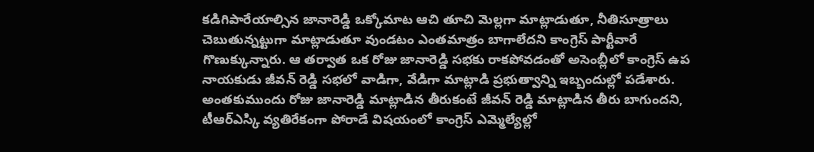కడిగిపారేయాల్సిన జానారెడ్డి ఒక్కోమాట ఆచి తూచి మెల్లగా మాట్లాడుతూ, నీతిసూత్రాలు చెబుతున్నట్టుగా మాట్లాడుతూ వుండటం ఎంతమాత్రం బాగాలేదని కాంగ్రెస్ పార్టీవారే గొణుక్కున్నారు. ఆ తర్వాత ఒక రోజు జానారెడ్డి సభకు రాకపోవడంతో అసెంబ్లీలో కాంగ్రెస్ ఉప నాయకుడు జీవన్ రెడ్డి సభలో వాడిగా, వేడిగా మాట్లాడి ప్రభుత్వాన్ని ఇబ్బందుల్లో పడేశారు. అంతకుముందు రోజు జానారెడ్డి మాట్లాడిన తీరుకంటే జీవన్ రెడ్డి మాట్లాడిన తీరు బాగుందని, టీఆర్ఎస్కి వ్యతిరేకంగా పోరాడే విషయంలో కాంగ్రెస్ ఎమ్మెల్యేల్లో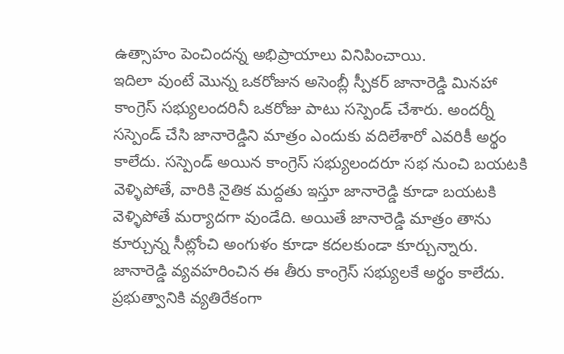ఉత్సాహం పెంచిందన్న అభిప్రాయాలు వినిపించాయి.
ఇదిలా వుంటే మొన్న ఒకరోజున అసెంబ్లీ స్పీకర్ జానారెడ్డి మినహా కాంగ్రెస్ సభ్యులందరినీ ఒకరోజు పాటు సస్పెండ్ చేశారు. అందర్నీ సస్పెండ్ చేసి జానారెడ్డిని మాత్రం ఎందుకు వదిలేశారో ఎవరికీ అర్థం కాలేదు. సస్పెండ్ అయిన కాంగ్రెస్ సభ్యులందరూ సభ నుంచి బయటకి వెళ్ళిపోతే, వారికి నైతిక మద్దతు ఇస్తూ జానారెడ్డి కూడా బయటకి వెళ్ళిపోతే మర్యాదగా వుండేది. అయితే జానారెడ్డి మాత్రం తాను కూర్చున్న సీట్లోంచి అంగుళం కూడా కదలకుండా కూర్చున్నారు. జానారెడ్డి వ్యవహరించిన ఈ తీరు కాంగ్రెస్ సభ్యులకే అర్థం కాలేదు. ప్రభుత్వానికి వ్యతిరేకంగా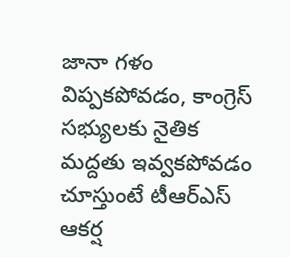జానా గళం విప్పకపోవడం, కాంగ్రెస్ సభ్యులకు నైతిక మద్దతు ఇవ్వకపోవడం చూస్తుంటే టీఆర్ఎస్ ఆకర్ష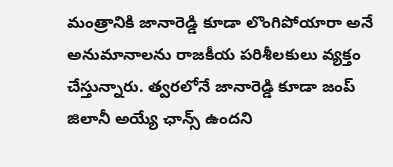మంత్రానికి జానారెడ్డి కూడా లొంగిపోయారా అనే అనుమానాలను రాజకీయ పరిశీలకులు వ్యక్తం చేస్తున్నారు. త్వరలోనే జానారెడ్డి కూడా జంప్ జిలానీ అయ్యే ఛాన్స్ ఉందని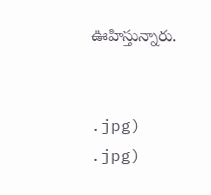ఊహిస్తున్నారు.


.jpg)
.jpg)